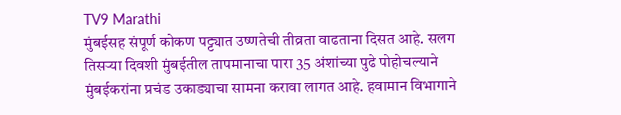TV9 Marathi
मुंबईसह संपूर्ण कोकण पट्ट्यात उष्णतेची तीव्रता वाढताना दिसत आहे. सलग तिसऱ्या दिवशी मुंबईतील तापमानाचा पारा 35 अंशांच्या पुढे पोहोचल्याने मुंबईकरांना प्रचंड उकाड्याचा सामना करावा लागत आहे. हवामान विभागाने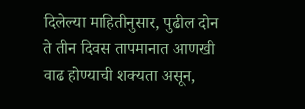दिलेल्या माहितीनुसार, पुढील दोन ते तीन दिवस तापमानात आणखी वाढ होण्याची शक्यता असून,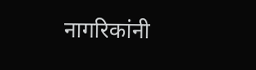नागरिकांनी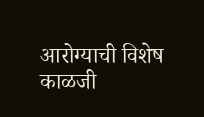आरोग्याची विशेष काळजी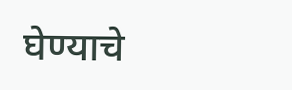घेण्याचे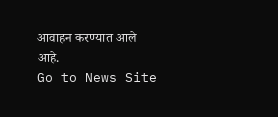आवाहन करण्यात आले आहे.
Go to News Site